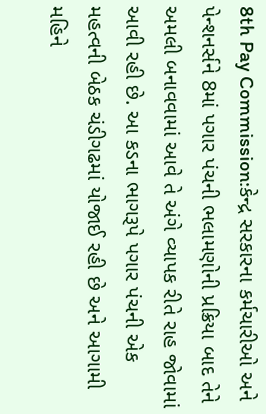8th Pay Commission:કેન્દ્ર સરકારના કર્મચારીઓ અને પેન્શનર્સને 8માં પગાર પંચની ભલામણોની પ્રક્રિયા બાદ તેને અમલી બનાવવામાં આવે તે અંગે વ્યાપક રીતે રાહ જોવામાં આવી રહી છે. આ કડના ભાગરૂપે પગાર પંચની એક મહત્વની બેઠક ચંડીગઢમાં યોજાઈ રહી છે અને આગામી મહિને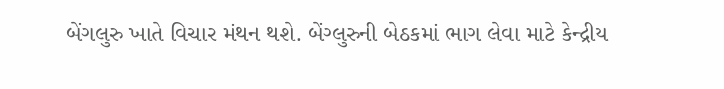બેંગલુરુ ખાતે વિચાર મંથન થશે. બેંગ્લુરુની બેઠકમાં ભાગ લેવા માટે કેન્દ્રીય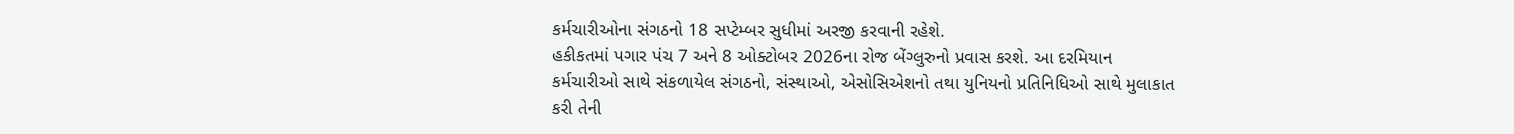કર્મચારીઓના સંગઠનો 18 સપ્ટેમ્બર સુધીમાં અરજી કરવાની રહેશે.
હકીકતમાં પગાર પંચ 7 અને 8 ઓક્ટોબર 2026ના રોજ બેંગ્લુરુનો પ્રવાસ કરશે. આ દરમિયાન કર્મચારીઓ સાથે સંકળાયેલ સંગઠનો, સંસ્થાઓ, એસોસિએશનો તથા યુનિયનો પ્રતિનિધિઓ સાથે મુલાકાત કરી તેની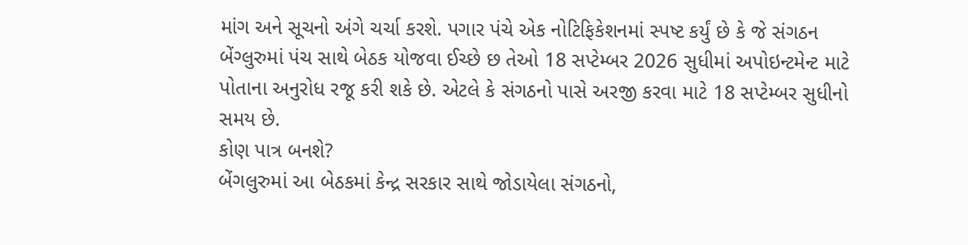માંગ અને સૂચનો અંગે ચર્ચા કરશે. પગાર પંચે એક નોટિફિકેશનમાં સ્પષ્ટ કર્યું છે કે જે સંગઠન બેંગ્લુરુમાં પંચ સાથે બેઠક યોજવા ઈચ્છે છ તેઓ 18 સપ્ટેમ્બર 2026 સુધીમાં અપોઇન્ટમેન્ટ માટે પોતાના અનુરોધ રજૂ કરી શકે છે. એટલે કે સંગઠનો પાસે અરજી કરવા માટે 18 સપ્ટેમ્બર સુધીનો સમય છે.
કોણ પાત્ર બનશે?
બેંગલુરુમાં આ બેઠકમાં કેન્દ્ર સરકાર સાથે જોડાયેલા સંગઠનો,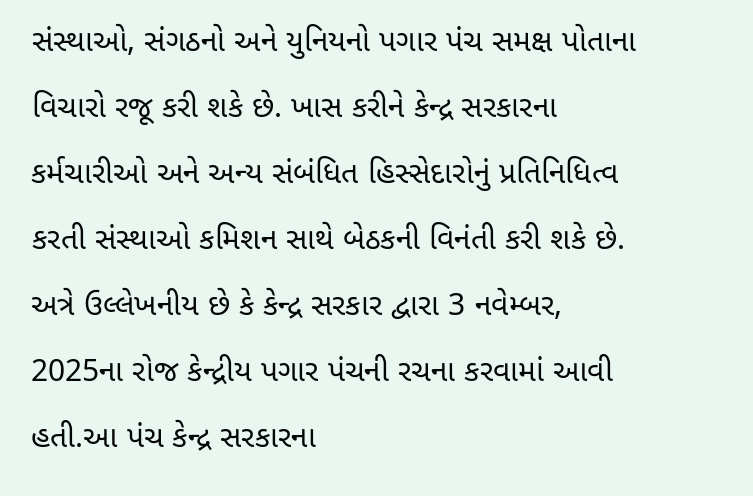સંસ્થાઓ, સંગઠનો અને યુનિયનો પગાર પંચ સમક્ષ પોતાના વિચારો રજૂ કરી શકે છે. ખાસ કરીને કેન્દ્ર સરકારના કર્મચારીઓ અને અન્ય સંબંધિત હિસ્સેદારોનું પ્રતિનિધિત્વ કરતી સંસ્થાઓ કમિશન સાથે બેઠકની વિનંતી કરી શકે છે.
અત્રે ઉલ્લેખનીય છે કે કેન્દ્ર સરકાર દ્વારા 3 નવેમ્બર, 2025ના રોજ કેન્દ્રીય પગાર પંચની રચના કરવામાં આવી હતી.આ પંચ કેન્દ્ર સરકારના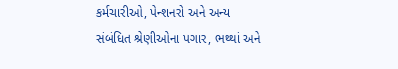કર્મચારીઓ, પેન્શનરો અને અન્ય સંબંધિત શ્રેણીઓના પગાર, ભથ્થાં અને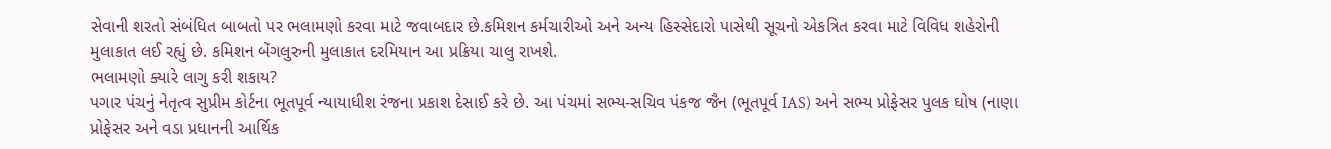સેવાની શરતો સંબંધિત બાબતો પર ભલામણો કરવા માટે જવાબદાર છે.કમિશન કર્મચારીઓ અને અન્ય હિસ્સેદારો પાસેથી સૂચનો એકત્રિત કરવા માટે વિવિધ શહેરોની મુલાકાત લઈ રહ્યું છે. કમિશન બેંગલુરુની મુલાકાત દરમિયાન આ પ્રક્રિયા ચાલુ રાખશે.
ભલામણો ક્યારે લાગુ કરી શકાય?
પગાર પંચનું નેતૃત્વ સુપ્રીમ કોર્ટના ભૂતપૂર્વ ન્યાયાધીશ રંજના પ્રકાશ દેસાઈ કરે છે. આ પંચમાં સભ્ય-સચિવ પંકજ જૈન (ભૂતપૂર્વ IAS) અને સભ્ય પ્રોફેસર પુલક ઘોષ (નાણા પ્રોફેસર અને વડા પ્રધાનની આર્થિક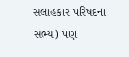સલાહકાર પરિષદના સભ્ય) પણ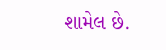શામેલ છે.